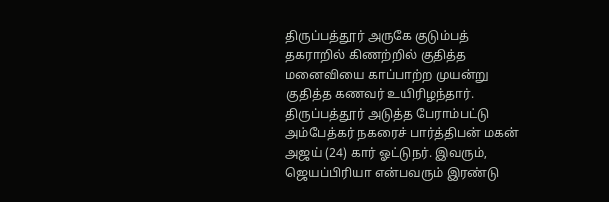திருப்பத்தூர் அருகே குடும்பத் தகராறில் கிணற்றில் குதித்த மனைவியை காப்பாற்ற முயன்று குதித்த கணவர் உயிரிழந்தார்.
திருப்பத்தூர் அடுத்த பேராம்பட்டு அம்பேத்கர் நகரைச் பார்த்திபன் மகன் அஜய் (24) கார் ஓட்டுநர். இவரும், ஜெயப்பிரியா என்பவரும் இரண்டு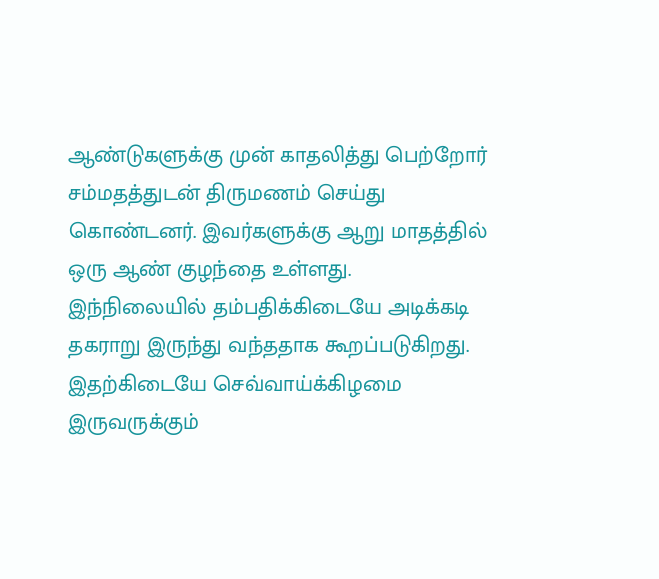ஆண்டுகளுக்கு முன் காதலித்து பெற்றோர் சம்மதத்துடன் திருமணம் செய்து கொண்டனர். இவர்களுக்கு ஆறு மாதத்தில் ஒரு ஆண் குழந்தை உள்ளது.
இந்நிலையில் தம்பதிக்கிடையே அடிக்கடி தகராறு இருந்து வந்ததாக கூறப்படுகிறது. இதற்கிடையே செவ்வாய்க்கிழமை இருவருக்கும்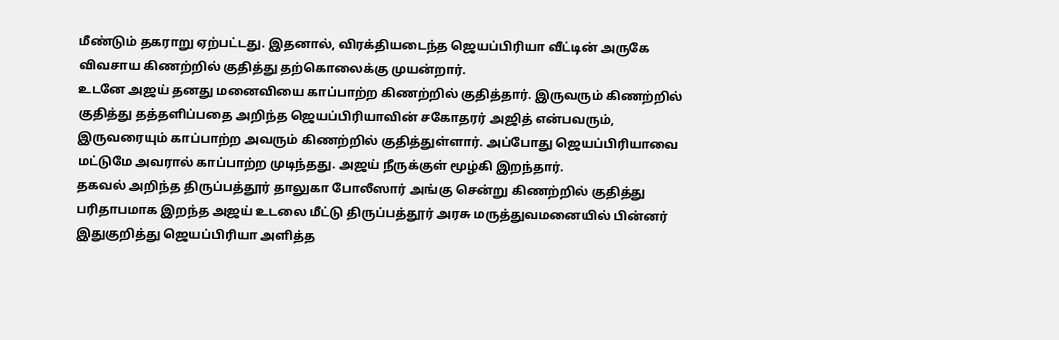மீண்டும் தகராறு ஏற்பட்டது. இதனால், விரக்தியடைந்த ஜெயப்பிரியா வீட்டின் அருகே விவசாய கிணற்றில் குதித்து தற்கொலைக்கு முயன்றார்.
உடனே அஜய் தனது மனைவியை காப்பாற்ற கிணற்றில் குதித்தார். இருவரும் கிணற்றில் குதித்து தத்தளிப்பதை அறிந்த ஜெயப்பிரியாவின் சகோதரர் அஜித் என்பவரும், இருவரையும் காப்பாற்ற அவரும் கிணற்றில் குதித்துள்ளார். அப்போது ஜெயப்பிரியாவை மட்டுமே அவரால் காப்பாற்ற முடிந்தது. அஜய் நீருக்குள் மூழ்கி இறந்தார்.
தகவல் அறிந்த திருப்பத்தூர் தாலுகா போலீஸார் அங்கு சென்று கிணற்றில் குதித்து பரிதாபமாக இறந்த அஜய் உடலை மீட்டு திருப்பத்தூர் அரசு மருத்துவமனையில் பின்னர் இதுகுறித்து ஜெயப்பிரியா அளித்த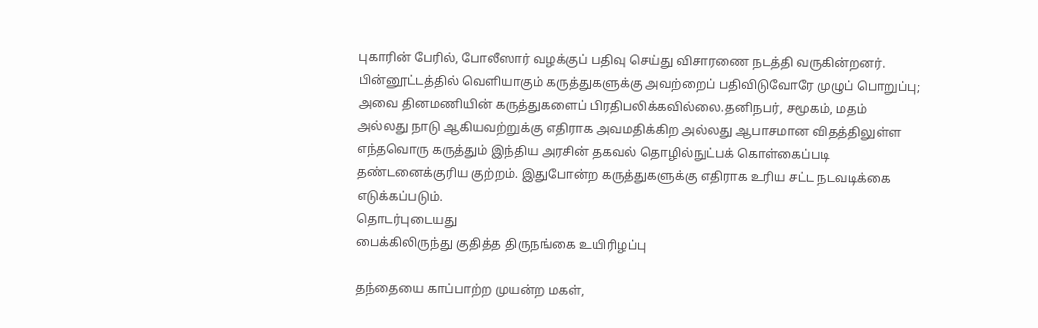புகாரின் பேரில், போலீஸார் வழக்குப் பதிவு செய்து விசாரணை நடத்தி வருகின்றனர்.
பின்னூட்டத்தில் வெளியாகும் கருத்துகளுக்கு அவற்றைப் பதிவிடுவோரே முழுப் பொறுப்பு; அவை தினமணியின் கருத்துகளைப் பிரதிபலிக்கவில்லை.தனிநபர், சமூகம், மதம் அல்லது நாடு ஆகியவற்றுக்கு எதிராக அவமதிக்கிற அல்லது ஆபாசமான விதத்திலுள்ள எந்தவொரு கருத்தும் இந்திய அரசின் தகவல் தொழில்நுட்பக் கொள்கைப்படி தண்டனைக்குரிய குற்றம். இதுபோன்ற கருத்துகளுக்கு எதிராக உரிய சட்ட நடவடிக்கை எடுக்கப்படும்.
தொடர்புடையது
பைக்கிலிருந்து குதித்த திருநங்கை உயிரிழப்பு

தந்தையை காப்பாற்ற முயன்ற மகள்,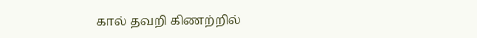கால் தவறி கிணற்றில்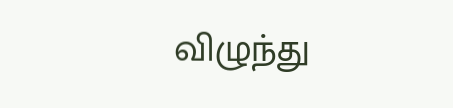விழுந்து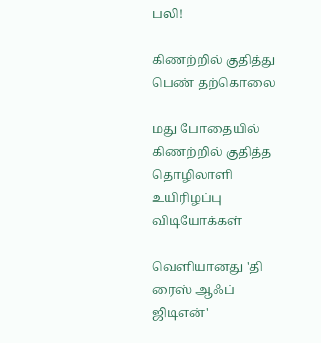பலி!

கிணற்றில் குதித்து பெண் தற்கொலை

மது போதையில் கிணற்றில் குதித்த தொழிலாளி உயிரிழப்பு
விடியோக்கள்

வெளியானது 'தி ரைஸ் ஆஃப் ஜிடிஎன்'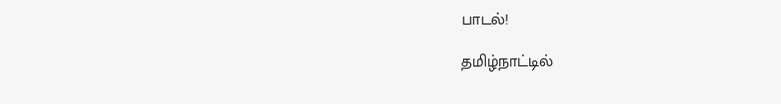பாடல்!

தமிழ்நாட்டில்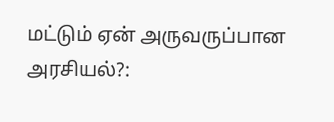மட்டும் ஏன் அருவருப்பான அரசியல்?: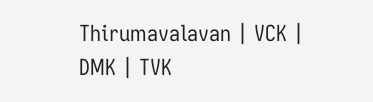Thirumavalavan | VCK | DMK | TVK